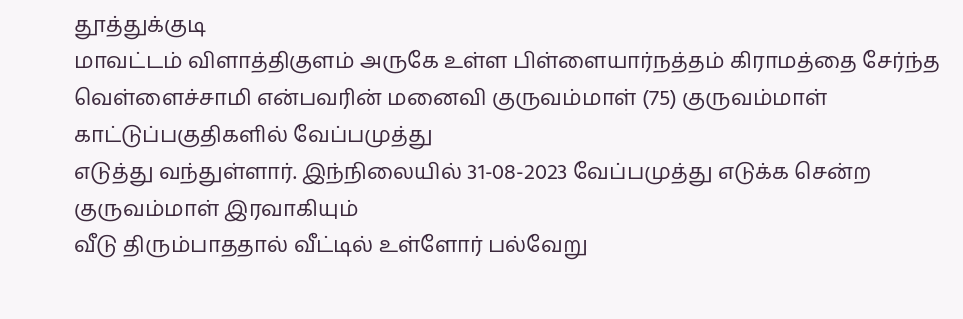தூத்துக்குடி
மாவட்டம் விளாத்திகுளம் அருகே உள்ள பிள்ளையார்நத்தம் கிராமத்தை சேர்ந்த
வெள்ளைச்சாமி என்பவரின் மனைவி குருவம்மாள் (75) குருவம்மாள் காட்டுப்பகுதிகளில் வேப்பமுத்து
எடுத்து வந்துள்ளார். இந்நிலையில் 31-08-2023 வேப்பமுத்து எடுக்க சென்ற குருவம்மாள் இரவாகியும்
வீடு திரும்பாததால் வீட்டில் உள்ளோர் பல்வேறு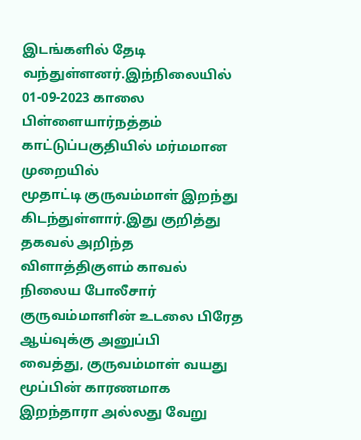இடங்களில் தேடி வந்துள்ளனர்.இந்நிலையில் 01-09-2023 காலை பிள்ளையார்நத்தம்
காட்டுப்பகுதியில் மர்மமான முறையில்
மூதாட்டி குருவம்மாள் இறந்து கிடந்துள்ளார்.இது குறித்து தகவல் அறிந்த
விளாத்திகுளம் காவல் நிலைய போலீசார் குருவம்மாளின் உடலை பிரேத ஆய்வுக்கு அனுப்பி
வைத்து, குருவம்மாள் வயது
மூப்பின் காரணமாக இறந்தாரா அல்லது வேறு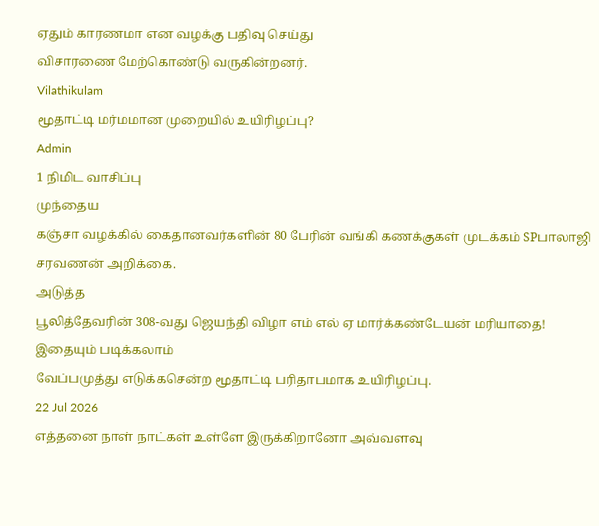ஏதும் காரணமா என வழக்கு பதிவு செய்து
விசாரணை மேற்கொண்டு வருகின்றனர்.
Vilathikulam
மூதாட்டி மர்மமான முறையில் உயிரிழப்பு?
Admin
1 நிமிட வாசிப்பு
முந்தைய
கஞ்சா வழக்கில் கைதானவர்களின் 80 பேரின் வங்கி கணக்குகள் முடக்கம் SPபாலாஜி சரவணன் அறிக்கை.
அடுத்த
பூலித்தேவரின் 308-வது ஜெயந்தி விழா எம் எல் ஏ மார்க்கண்டேயன் மரியாதை!
இதையும் படிக்கலாம்
வேப்பமுத்து எடுக்கசென்ற மூதாட்டி பரிதாபமாக உயிரிழப்பு.
22 Jul 2026
எத்தனை நாள் நாட்கள் உள்ளே இருக்கிறானோ அவ்வளவு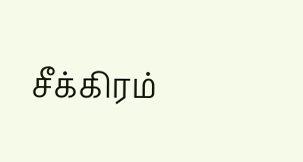சீக்கிரம்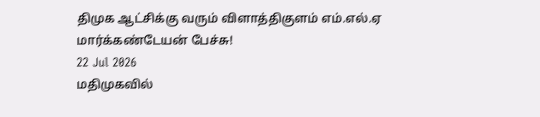திமுக ஆட்சிக்கு வரும் விளாத்திகுளம் எம்.எல்.ஏ மார்க்கண்டேயன் பேச்சு!
22 Jul 2026
மதிமுகவில்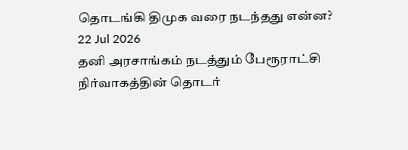தொடங்கி திமுக வரை நடந்தது என்ன?
22 Jul 2026
தனி அரசாங்கம் நடத்தும் பேரூராட்சி நிர்வாகத்தின் தொடர்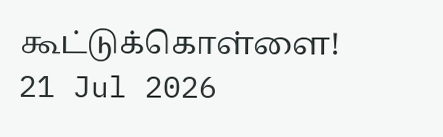கூட்டுக்கொள்ளை!
21 Jul 2026